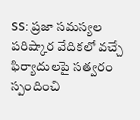SS: ప్రజా సమస్యల పరిష్కార వేదికలో వచ్చే ఫిర్యాదులపై సత్వరం స్పందించి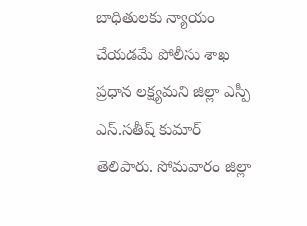బాధితులకు న్యాయం చేయడమే పోలీసు శాఖ ప్రధాన లక్ష్యమని జిల్లా ఎస్పీ ఎస్.సతీష్ కుమార్ తెలిపారు. సోమవారం జిల్లా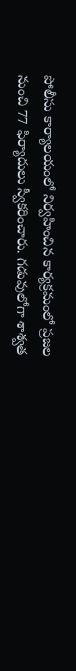పోలీసు కార్యాలయంలో నిర్వహించిన కార్యక్రమంలో ప్రజల నుంచి 77 ఫిర్యాదులు స్వీకరించారు. గడువులోగా శాశ్వత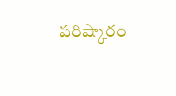పరిష్కారం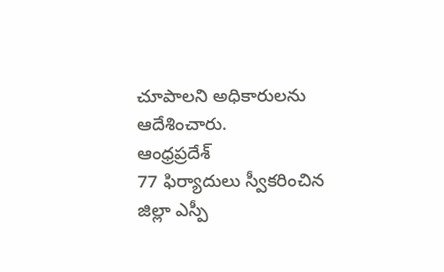చూపాలని అధికారులను ఆదేశించారు.
ఆంధ్రప్రదేశ్
77 ఫిర్యాదులు స్వీకరించిన జిల్లా ఎస్పీ